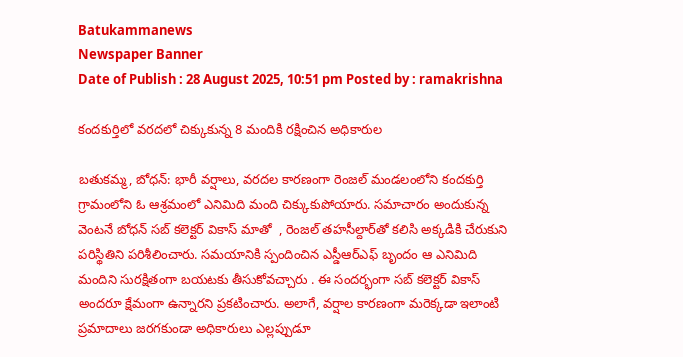Batukammanews
Newspaper Banner
Date of Publish : 28 August 2025, 10:51 pm Posted by : ramakrishna

కందకుర్తిలో వరదలో చిక్కుకున్న 8 మందికి రక్షించిన అధికారుల

బతుకమ్మ, బోధన్: భారీ వర్షాలు, వరదల కారణంగా రెంజల్ మండలంలోని కందకుర్తి గ్రామంలోని ఓ ఆశ్రమంలో ఎనిమిది మంది చిక్కుకుపోయారు. సమాచారం అందుకున్న వెంటనే బోధన్ సబ్ కలెక్టర్ వికాస్ మాతో  , రెంజల్ తహసీల్దార్‌తో కలిసి అక్కడికి చేరుకుని పరిస్థితిని పరిశీలించారు. సమయానికి స్పందించిన ఎస్డీఆర్‌ఎఫ్ బృందం ఆ ఎనిమిది మందిని సురక్షితంగా బయటకు తీసుకోవచ్చారు . ఈ సందర్భంగా సబ్ కలెక్టర్ వికాస్ అందరూ క్షేమంగా ఉన్నారని ప్రకటించారు. అలాగే, వర్షాల కారణంగా మరెక్కడా ఇలాంటి ప్రమాదాలు జరగకుండా అధికారులు ఎల్లప్పుడూ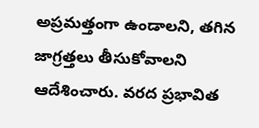అప్రమత్తంగా ఉండాలని, తగిన జాగ్రత్తలు తీసుకోవాలని ఆదేశించారు. వరద ప్రభావిత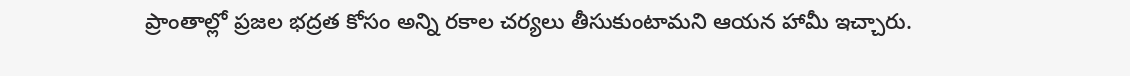ప్రాంతాల్లో ప్రజల భద్రత కోసం అన్ని రకాల చర్యలు తీసుకుంటామని ఆయన హామీ ఇచ్చారు.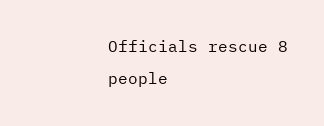Officials rescue 8 people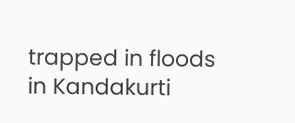trapped in floods in Kandakurti